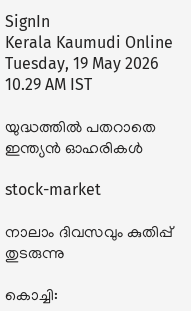SignIn
Kerala Kaumudi Online
Tuesday, 19 May 2026 10.29 AM IST

യുദ്ധത്തിൽ പതറാതെ ഇന്ത്യൻ ഓഹരികൾ

stock-market

നാലാം ദിവസവും കുതിപ്പ് തുടരുന്നു

കൊച്ചി: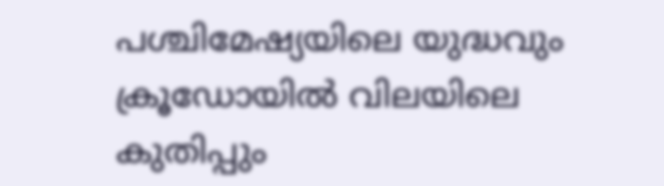പശ്ചിമേഷ്യയിലെ യുദ്ധവും ക്രൂഡോയിൽ വിലയിലെ കുതിപ്പും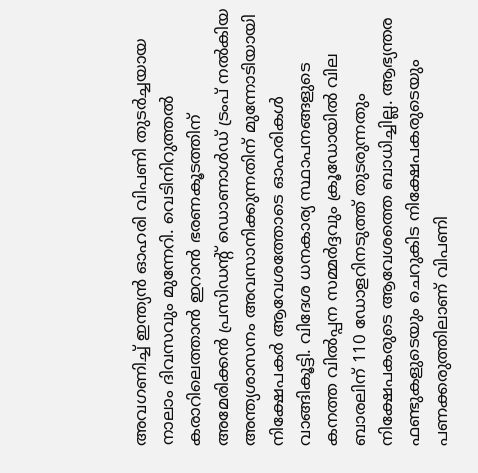അവഗണിച്ച് ഇന്ത്യൻ ഓഹരി വിപണി തുടർച്ചയായ നാലാം ദിവസവും മുന്നേറി. വെടിനിറുത്തൽ കരാറിലെത്താൻ ഇറാൻ ഭരണകൂടത്തിന് അമേരിക്കൻ പ്രസിഡന്റ് ഡൊണാൾഡ് ട്രംപ് നൽകിയ അന്ത്യശാസനം അവസാനിക്കുന്നതിന് മുന്നോടിയായി നിക്ഷേപകർ ആവേശത്തോടെ ഓഹരികൾ വാങ്ങികൂട്ടി. വിദേശ ധനകാര്യ സ്ഥാപനങ്ങളുടെ കനത്ത വിൽപ്പന സമ്മർദ്ദവും ക്രൂഡോയിൽ വില ബാരലിന് 110 ഡോളറിനടുത്ത് തുടരുന്നതും നിക്ഷേപകരുടെ ആവേശത്തെ ബാധിച്ചില്ല. ആഭ്യന്തര ഫണ്ടുകളുടെയും ചെറുകിട നിക്ഷേപകരുടെയും പണക്കരുത്തിലാണ് വിപണി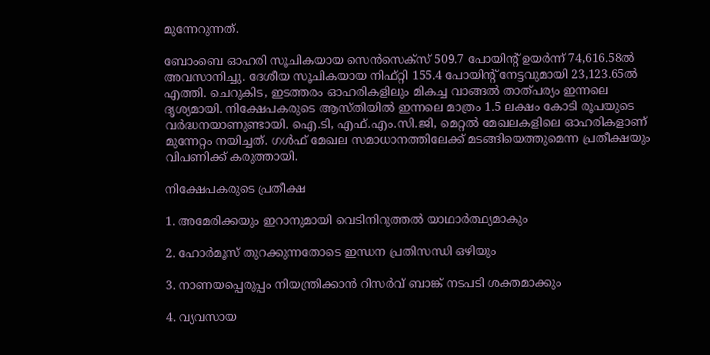മുന്നേറുന്നത്.

ബോംബെ ഓഹരി സൂചികയായ സെൻസെക്‌സ് 509.7 പോയിന്റ് ഉയർന്ന് 74,616.58ൽ അവസാനിച്ചു. ദേശീയ സൂചികയായ നിഫ്‌റ്റി 155.4 പോയിന്റ് നേട്ടവുമായി 23,123.65ൽ എത്തി. ചെറുകിട, ഇടത്തരം ഓഹരികളിലും മികച്ച വാങ്ങൽ താത്പര്യം ഇന്നലെ ദൃശ്യമായി. നിക്ഷേപകരുടെ ആസ്തിയിൽ ഇന്നലെ മാത്രം 1.5 ലക്ഷം കോടി രൂപയുടെ വർദ്ധനയാണുണ്ടായി. ഐ.ടി, എഫ്.എം.സി.ജി, മെറ്റൽ മേഖലകളിലെ ഓഹരികളാണ് മുന്നേറ്റം നയിച്ചത്. ഗൾഫ് മേഖല സമാധാനത്തിലേക്ക് മടങ്ങിയെത്തുമെന്ന പ്രതീക്ഷയും വിപണിക്ക് കരുത്തായി.

നിക്ഷേപകരുടെ പ്രതീക്ഷ

1. അമേരിക്കയും ഇറാനുമായി വെടിനിറുത്തൽ യാഥാർത്ഥ്യമാകും

2. ഹോർമൂസ് തുറക്കുന്നതോടെ ഇന്ധന പ്രതിസന്ധി ഒഴിയും

3. നാണയപ്പെരുപ്പം നിയന്ത്രിക്കാൻ റിസർവ് ബാങ്ക് നടപടി ശക്തമാക്കും

4. വ്യവസായ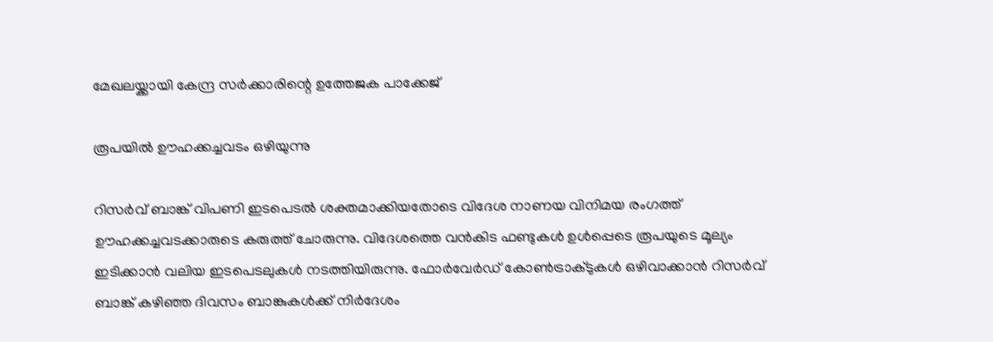മേഖലയ്ക്കായി കേന്ദ്ര സർക്കാരിന്റെ ഉത്തേജക പാക്കേജ്

രൂപയിൽ ഊഹക്കച്ചവടം ഒഴിയുന്നു

റിസർവ് ബാങ്ക് വിപണി ഇടപെടൽ ശക്തമാക്കിയതോടെ വിദേശ നാണയ വിനിമയ രംഗത്ത് ഊഹക്കച്ചവടക്കാരുടെ കരുത്ത് ചോരുന്നു. വിദേശത്തെ വൻകിട ഫണ്ടുകൾ ഉൾപ്പെടെ രൂപയുടെ മൂല്യം ഇടിക്കാൻ വലിയ ഇടപെടലുകൾ നടത്തിയിരുന്നു. ഫോർവേർഡ് കോൺട്രാക്‌ടുകൾ ഒഴിവാക്കാൻ റിസർവ് ബാങ്ക് കഴിഞ്ഞ ദിവസം ബാങ്കുകൾക്ക് നിർദേശം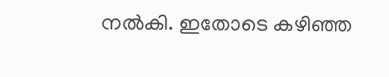നൽകി. ഇതോടെ കഴിഞ്ഞ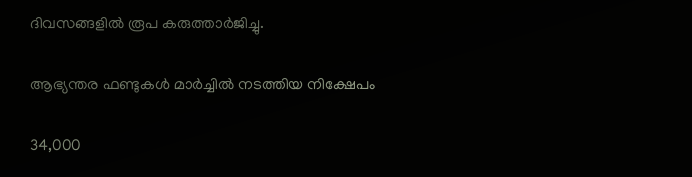ദിവസങ്ങളിൽ രൂപ കരുത്താർജിച്ചു.

ആഭ്യന്തര ഫണ്ടുകൾ മാർച്ചിൽ നടത്തിയ നിക്ഷേപം

34,000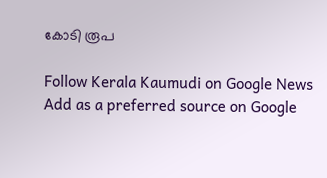കോടി രൂപ

Follow Kerala Kaumudi on Google News Add as a preferred source on Google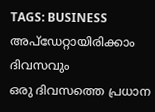TAGS: BUSINESS
അപ്ഡേറ്റായിരിക്കാം ദിവസവും
ഒരു ദിവസത്തെ പ്രധാന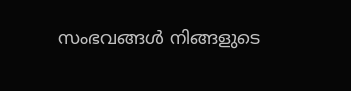സംഭവങ്ങൾ നിങ്ങളുടെ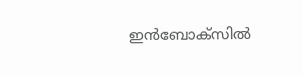ഇൻബോക്സിൽ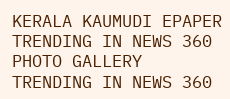KERALA KAUMUDI EPAPER
TRENDING IN NEWS 360
PHOTO GALLERY
TRENDING IN NEWS 360